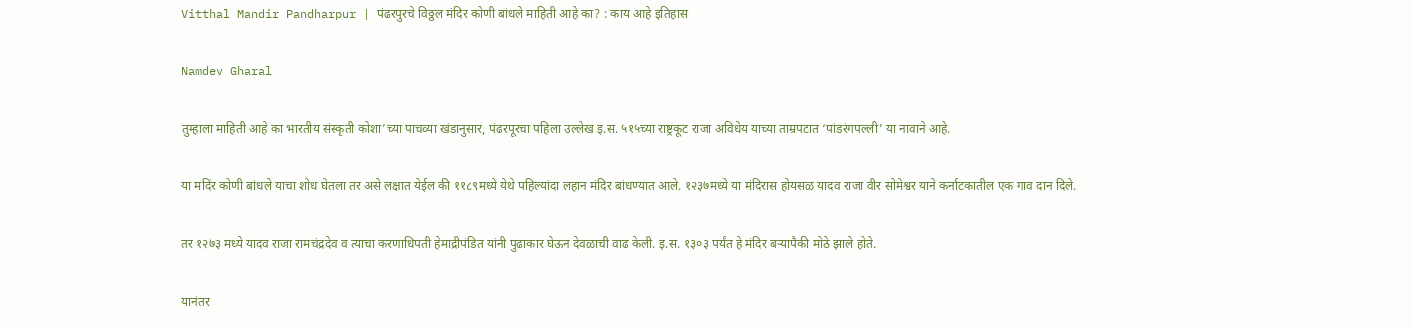Vitthal Mandir Pandharpur | पंढरपुरचे विठ्ठल मंदिर कोणी बांधले माहिती आहे का? : काय आहे इतिहास

Namdev Gharal

तुम्हाला माहिती आहे का भारतीय संस्कृती कोशा’च्या पाचव्या खंडानुसार, पंढरपूरचा पहिला उल्लेख इ.स. ५१५च्या राष्ट्रकूट राजा अविधेय याच्या ताम्रपटात ‘पांडरंगपल्ली’ या नावाने आहे.

या मदिंर कोणी बांधले याचा शोध घेतला तर असे लक्षात येईल की ११८९मध्ये येथे पहिल्यांदा लहान मंदिर बांधण्यात आले. १२३७मध्ये या मंदिरास होयसळ यादव राजा वीर सोमेश्वर याने कर्नाटकातील एक गाव दान दिले.

तर १२७३ मध्ये यादव राजा रामचंद्रदेव व त्याचा करणाधिपती हेमाद्रीपंडित यांनी पुढाकार घेऊन देवळाची वाढ केली. इ.स. १३०३ पर्यंत हे मंदिर बऱ्यापैकी मोठे झाले होते.

यानंतर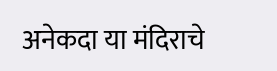अनेकदा या मंदिराचे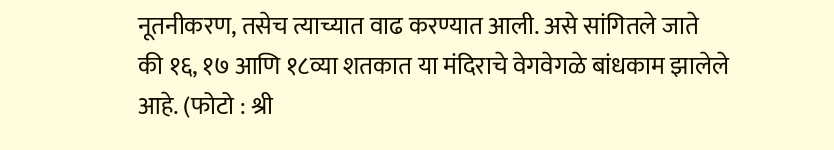नूतनीकरण, तसेच त्याच्यात वाढ करण्यात आली. असे सांगितले जाते की १६, १७ आणि १८व्या शतकात या मंदिराचे वेगवेगळे बांधकाम झालेले आहे. (फोटो : श्री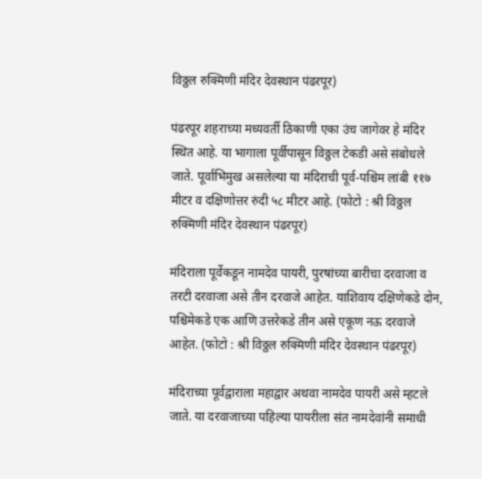विठ्ठल रुक्मिणी मंदिर देवस्थान पंढरपूर)

पंढरपूर शहराच्या मध्यवर्ती ठिकाणी एका उंच जागेवर हे मंदिर स्थित आहे. या भागाला पूर्वीपासून विठ्ठल टेकडी असे संबोधले जाते. पूर्वाभिमुख असलेल्या या मंदिराची पूर्व-पश्चिम लांबी ११७ मीटर व दक्षिणोत्तर रुंदी ५८ मीटर आहे. (फोटो : श्री विठ्ठल रुक्मिणी मंदिर देवस्थान पंढरपूर)

मंदिराला पूर्वेकडून नामदेव पायरी, पुरषांच्या बारीचा दरवाजा व तरटी दरवाजा असे तीन दरवाजे आहेत. याशिवाय दक्षिणेकडे दोन, पश्चिमेकडे एक आणि उत्तरेकडे तीन असे एकूण नऊ दरवाजे आहेत. (फोटो : श्री विठ्ठल रुक्मिणी मंदिर देवस्थान पंढरपूर)

मंदिराच्या पूर्वद्वाराला महाद्वार अथवा नामदेव पायरी असे म्हटले जाते. या दरवाजाच्या पहिल्या पायरीला संत नामदेवांनी समाधी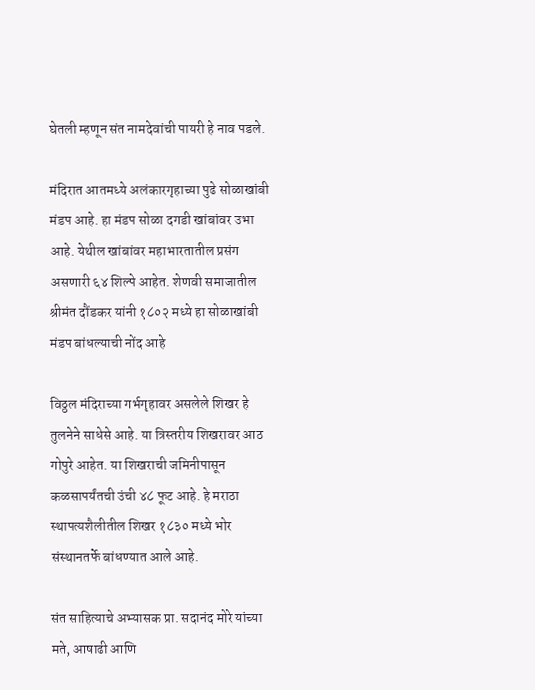घेतली म्हणून संत नामदेवांची पायरी हे नाव पडले.

मंदिरात आतमध्ये अलंकारगृहाच्या पुढे सोळाखांबी मंडप आहे. हा मंडप सोळा दगडी खांबांवर उभा आहे. येथील खांबांवर महाभारतातील प्रसंग असणारी ६४ शिल्पे आहेत. शेणवी समाजातील श्रीमंत दौंडकर यांनी १८०२ मध्ये हा सोळाखांबी मंडप बांधल्याची नोंद आहे

विठ्ठल मंदिराच्या गर्भगृहावर असलेले शिखर हे तुलनेने साधेसे आहे. या त्रिस्तरीय शिखरावर आठ गोपुरे आहेत. या शिखराची जमिनीपासून कळसापर्यंतची उंची ४८ फूट आहे. हे मराठा स्थापत्यशैलीतील शिखर १८३० मध्ये भोर संस्थानतर्फे बांधण्यात आले आहे.

संत साहित्याचे अभ्यासक प्रा. सदानंद मोरे यांच्या मते, आषाढी आणि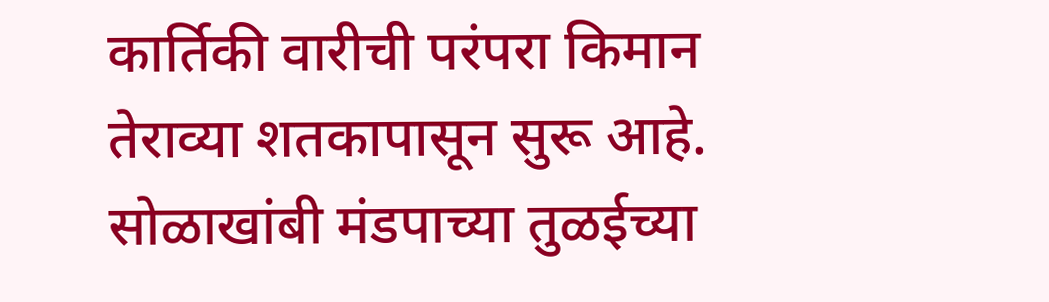कार्तिकी वारीची परंपरा किमान तेराव्या शतकापासून सुरू आहे. सोळाखांबी मंडपाच्या तुळईच्या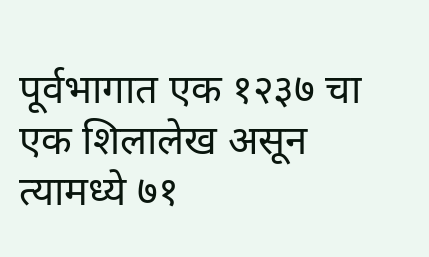पूर्वभागात एक १२३७ चा एक शिलालेख असून त्‍यामध्ये ७१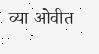व्या ओवीत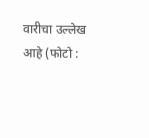वारीचा उल्लेख आहे (फोटो :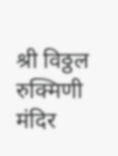श्री विठ्ठल रुक्मिणी मंदिर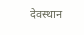देवस्थान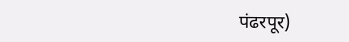पंढरपूर)